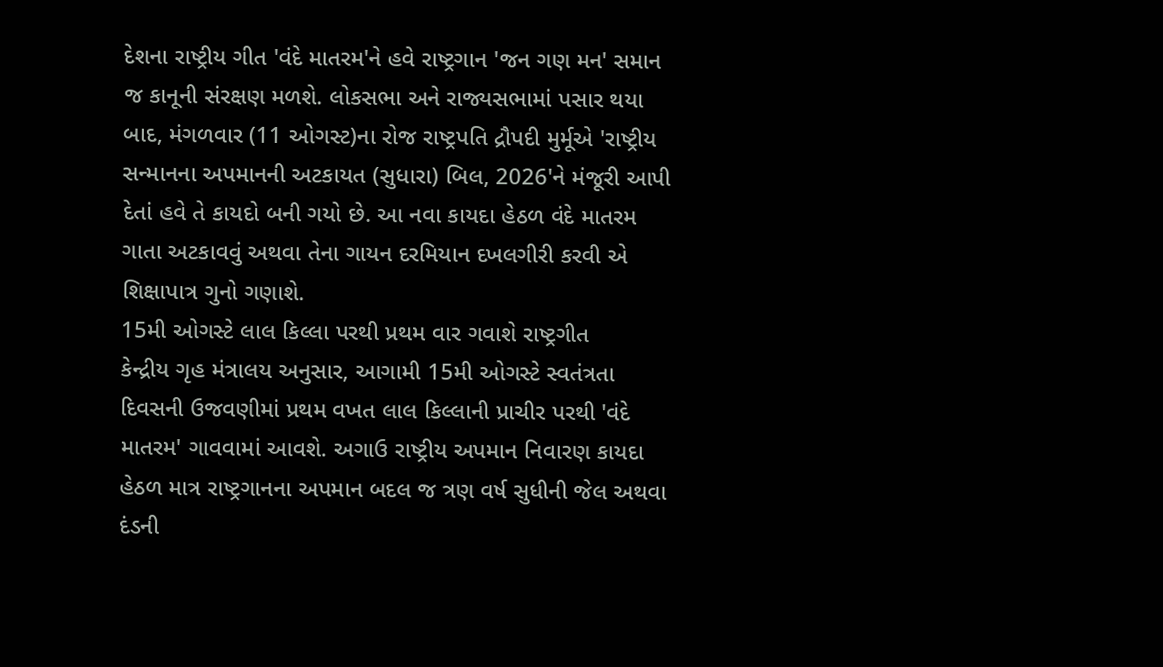દેશના રાષ્ટ્રીય ગીત 'વંદે માતરમ'ને હવે રાષ્ટ્રગાન 'જન ગણ મન' સમાન જ કાનૂની સંરક્ષણ મળશે. લોકસભા અને રાજ્યસભામાં પસાર થયા બાદ, મંગળવાર (11 ઓગસ્ટ)ના રોજ રાષ્ટ્રપતિ દ્રૌપદી મુર્મૂએ 'રાષ્ટ્રીય સન્માનના અપમાનની અટકાયત (સુધારા) બિલ, 2026'ને મંજૂરી આપી દેતાં હવે તે કાયદો બની ગયો છે. આ નવા કાયદા હેઠળ વંદે માતરમ ગાતા અટકાવવું અથવા તેના ગાયન દરમિયાન દખલગીરી કરવી એ શિક્ષાપાત્ર ગુનો ગણાશે.
15મી ઓગસ્ટે લાલ કિલ્લા પરથી પ્રથમ વાર ગવાશે રાષ્ટ્રગીત
કેન્દ્રીય ગૃહ મંત્રાલય અનુસાર, આગામી 15મી ઓગસ્ટે સ્વતંત્રતા દિવસની ઉજવણીમાં પ્રથમ વખત લાલ કિલ્લાની પ્રાચીર પરથી 'વંદે માતરમ' ગાવવામાં આવશે. અગાઉ રાષ્ટ્રીય અપમાન નિવારણ કાયદા હેઠળ માત્ર રાષ્ટ્રગાનના અપમાન બદલ જ ત્રણ વર્ષ સુધીની જેલ અથવા દંડની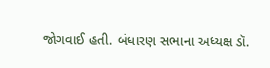જોગવાઈ હતી. બંધારણ સભાના અધ્યક્ષ ડૉ.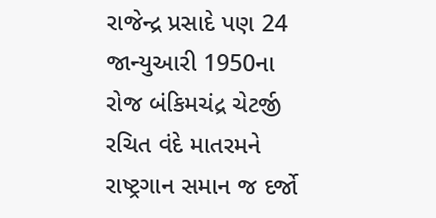રાજેન્દ્ર પ્રસાદે પણ 24 જાન્યુઆરી 1950ના રોજ બંકિમચંદ્ર ચેટર્જી રચિત વંદે માતરમને રાષ્ટ્રગાન સમાન જ દર્જો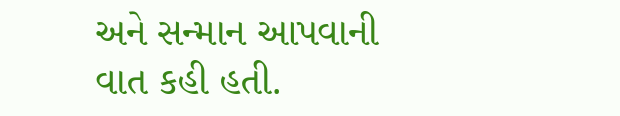અને સન્માન આપવાની વાત કહી હતી.